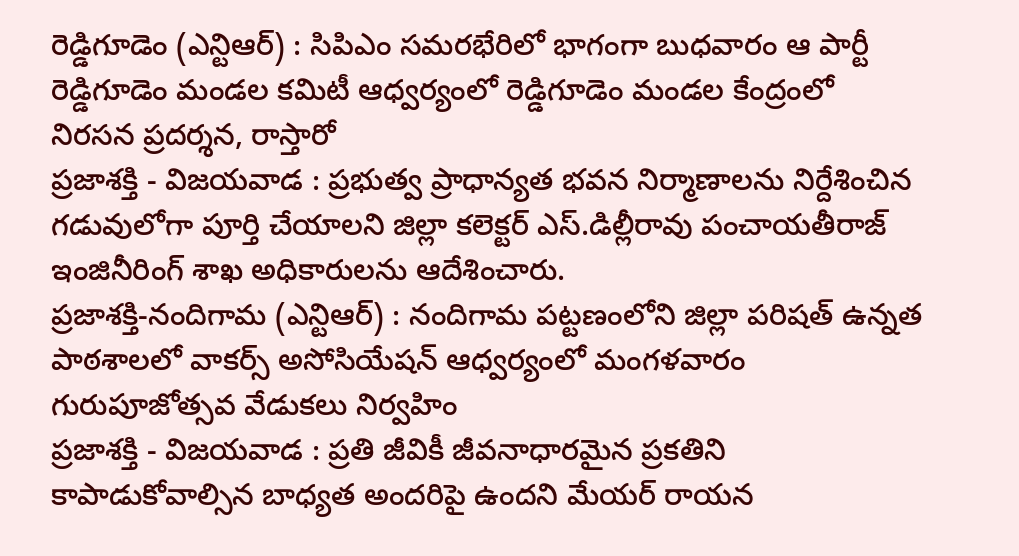రెడ్డిగూడెం (ఎన్టిఆర్) : సిపిఎం సమరభేరిలో భాగంగా బుధవారం ఆ పార్టీ రెడ్డిగూడెం మండల కమిటీ ఆధ్వర్యంలో రెడ్డిగూడెం మండల కేంద్రంలో నిరసన ప్రదర్శన, రాస్తారో
ప్రజాశక్తి - విజయవాడ : ప్రభుత్వ ప్రాధాన్యత భవన నిర్మాణాలను నిర్దేశించిన గడువులోగా పూర్తి చేయాలని జిల్లా కలెక్టర్ ఎస్.డిల్లీరావు పంచాయతీరాజ్ ఇంజినీరింగ్ శాఖ అధికారులను ఆదేశించారు.
ప్రజాశక్తి-నందిగామ (ఎన్టిఆర్) : నందిగామ పట్టణంలోని జిల్లా పరిషత్ ఉన్నత పాఠశాలలో వాకర్స్ అసోసియేషన్ ఆధ్వర్యంలో మంగళవారం గురుపూజోత్సవ వేడుకలు నిర్వహిం
ప్రజాశక్తి - విజయవాడ : ప్రతి జీవికీ జీవనాధారమైన ప్రకతిని కాపాడుకోవాల్సిన బాధ్యత అందరిపై ఉందని మేయర్ రాయన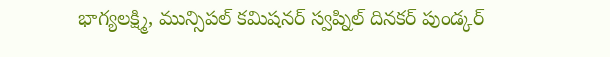భాగ్యలక్ష్మి, మున్సిపల్ కమిషనర్ స్వప్నిల్ దినకర్ పుండ్కర్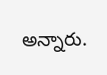అన్నారు.